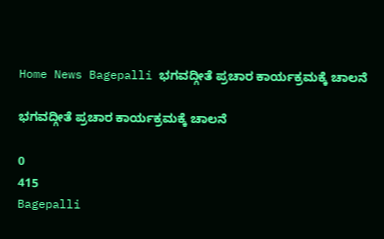Home News Bagepalli ಭಗವದ್ಗೀತೆ ಪ್ರಚಾರ ಕಾರ್ಯಕ್ರಮಕ್ಕೆ ಚಾಲನೆ

ಭಗವದ್ಗೀತೆ ಪ್ರಚಾರ ಕಾರ್ಯಕ್ರಮಕ್ಕೆ ಚಾಲನೆ

0
415
Bagepalli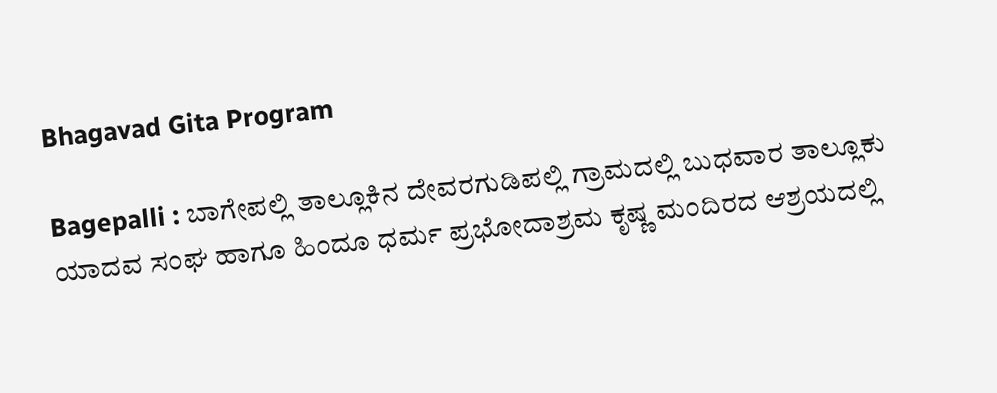Bhagavad Gita Program

Bagepalli : ಬಾಗೇಪಲ್ಲಿ ತಾಲ್ಲೂಕಿನ ದೇವರಗುಡಿಪಲ್ಲಿ ಗ್ರಾಮದಲ್ಲಿ ಬುಧವಾರ ತಾಲ್ಲೂಕು ಯಾದವ ಸಂಘ ಹಾಗೂ ಹಿಂದೂ ಧರ್ಮ ಪ್ರಭೋದಾಶ್ರಮ ಕೃಷ್ಣ ಮಂದಿರದ ಆಶ್ರಯದಲ್ಲಿ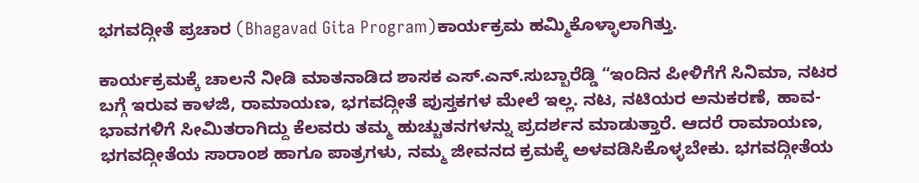ಭಗವದ್ಗೀತೆ ಪ್ರಚಾರ (Bhagavad Gita Program)ಕಾರ್ಯಕ್ರಮ ಹಮ್ಮಿಕೊಳ್ಳಾಲಾಗಿತ್ತು.

ಕಾರ್ಯಕ್ರಮಕ್ಕೆ ಚಾಲನೆ ನೀಡಿ ಮಾತನಾಡಿದ ಶಾಸಕ ಎಸ್.ಎನ್.ಸುಬ್ಬಾರೆಡ್ಡಿ “ಇಂದಿನ ಪೀಳಿಗೆಗೆ ಸಿನಿಮಾ, ನಟರ ಬಗ್ಗೆ ಇರುವ ಕಾಳಜಿ, ರಾಮಾಯಣ, ಭಗವದ್ಗೀತೆ ಪುಸ್ತಕಗಳ ಮೇಲೆ ಇಲ್ಲ. ನಟ, ನಟಿಯರ ಅನುಕರಣೆ, ಹಾವ-ಭಾವಗಳಿಗೆ ಸೀಮಿತರಾಗಿದ್ದು ಕೆಲವರು ತಮ್ಮ ಹುಚ್ಚುತನಗಳನ್ನು ಪ್ರದರ್ಶನ ಮಾಡುತ್ತಾರೆ. ಆದರೆ ರಾಮಾಯಣ, ಭಗವದ್ಗೀತೆಯ ಸಾರಾಂಶ ಹಾಗೂ ಪಾತ್ರಗಳು, ನಮ್ಮ ಜೀವನದ ಕ್ರಮಕ್ಕೆ ಅಳವಡಿಸಿಕೊಳ್ಳಬೇಕು. ಭಗವದ್ಗೀತೆಯ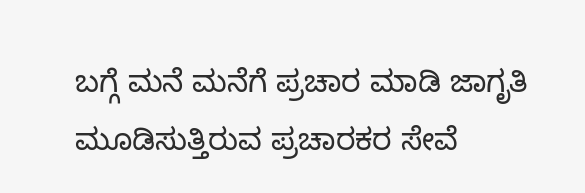ಬಗ್ಗೆ ಮನೆ ಮನೆಗೆ ಪ್ರಚಾರ ಮಾಡಿ ಜಾಗೃತಿ ಮೂಡಿಸುತ್ತಿರುವ ಪ್ರಚಾರಕರ ಸೇವೆ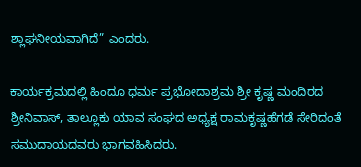ಶ್ಲಾಘನೀಯವಾಗಿದೆ” ಎಂದರು.

ಕಾರ್ಯಕ್ರಮದಲ್ಲಿ ಹಿಂದೂ ಧರ್ಮ ಪ್ರಭೋದಾಶ್ರಮ ಶ್ರೀ ಕೃಷ್ಣ ಮಂದಿರದ ಶ್ರೀನಿವಾಸ್, ತಾಲ್ಲೂಕು ಯಾವ ಸಂಘದ ಅಧ್ಯಕ್ಷ ರಾಮಕೃಷ್ಣಹೆಗಡೆ ಸೇರಿದಂತೆ ಸಮುದಾಯದವರು ಭಾಗವಹಿಸಿದರು.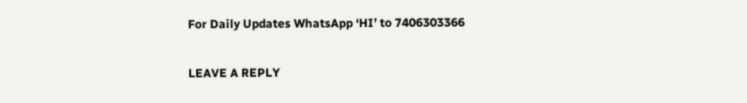For Daily Updates WhatsApp ‘HI’ to 7406303366

LEAVE A REPLY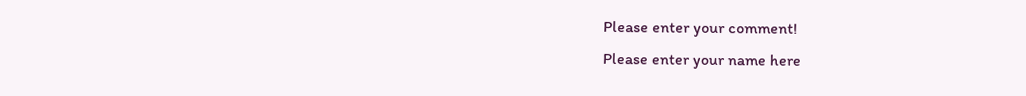Please enter your comment!
Please enter your name here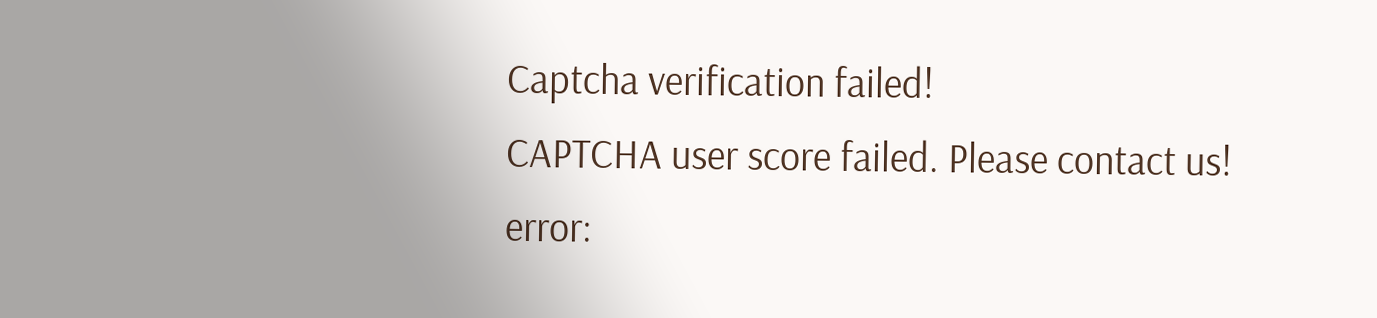Captcha verification failed!
CAPTCHA user score failed. Please contact us!
error: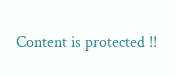Content is protected !!